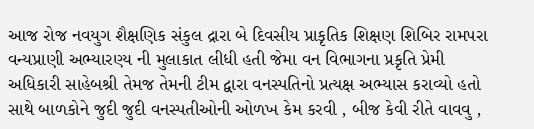આજ રોજ નવયુગ શૈક્ષણિક સંકુલ દ્રારા બે દિવસીય પ્રાકૃતિક શિક્ષણ શિબિર રામપરા વન્યપ્રાણી અભ્યારણ્ય ની મુલાકાત લીધી હતી જેમા વન વિભાગના પ્રકૃતિ પ્રેમી અધિકારી સાહેબશ્રી તેમજ તેમની ટીમ દ્વારા વનસ્પતિનો પ્રત્યક્ષ અભ્યાસ કરાવ્યો હતો સાથે બાળકોને જુદી જુદી વનસ્પતીઓની ઓળખ કેમ કરવી , બીજ કેવી રીતે વાવવુ ,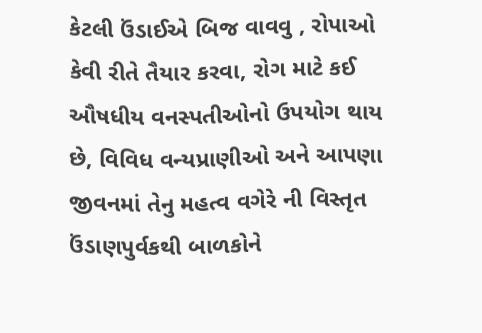કેટલી ઉંડાઈએ બિજ વાવવુ , રોપાઓ કેવી રીતે તૈયાર કરવા, રોગ માટે કઈ ઔષધીય વનસ્પતીઓનો ઉપયોગ થાય છે, વિવિધ વન્યપ્રાણીઓ અને આપણા જીવનમાં તેનુ મહત્વ વગેરે ની વિસ્તૃત ઉંડાણપુર્વકથી બાળકોને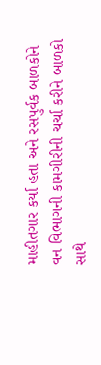માહીતગાર કર્યા હતા અને રસપુર્વક બાળકોને વન વિભાગની કામગીરીની ચર્ચા કરીને બાળકો સાથે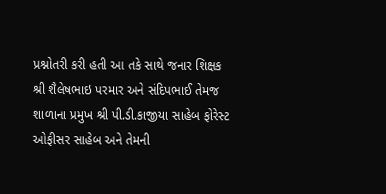પ્રશ્નોતરી કરી હતી આ તકે સાથે જનાર શિક્ષક શ્રી શૈલેષભાઇ પરમાર અને સંદિપભાઈ તેમજ શાળાના પ્રમુખ શ્રી પી.ડી.કાજીયા સાહેબ ફોરેસ્ટ ઓફીસર સાહેબ અને તેમની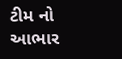ટીમ નો આભાર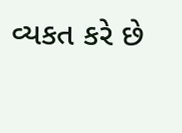વ્યકત કરે છે